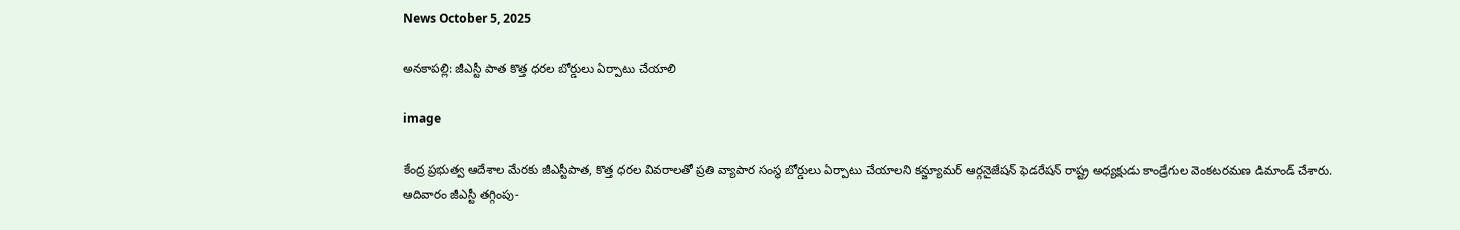News October 5, 2025

అనకాపల్లి: జీఎస్టీ పాత కొత్త ధరల బోర్డులు ఏర్పాటు చేయాలి

image

కేంద్ర ప్రభుత్వ ఆదేశాల మేరకు జీఎస్టీపాత, కొత్త ధరల వివరాలతో ప్రతి వ్యాపార సంస్థ బోర్డులు ఏర్పాటు చేయాలని కన్జ్యూమర్ ఆర్గనైజేషన్ ఫెడరేషన్ రాష్ట్ర అధ్యక్షుడు కాండ్రేగుల వెంకటరమణ డిమాండ్ చేశారు. ఆదివారం జీఎస్టీ తగ్గింపు-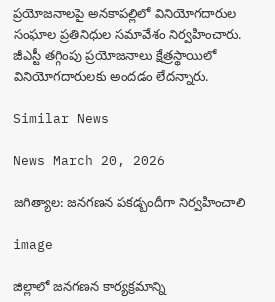ప్రయోజనాలపై అనకాపల్లిలో వినియోగదారుల సంఘాల ప్రతినిధుల సమావేశం నిర్వహించారు. జీఎస్టీ తగ్గింపు ప్రయోజనాలు క్షేత్రస్థాయిలో వినియోగదారులకు అందడం లేదన్నారు.

Similar News

News March 20, 2026

జగిత్యాల: జనగణన పకడ్బందీగా నిర్వహించాలి

image

జిల్లాలో జనగణన కార్యక్రమాన్ని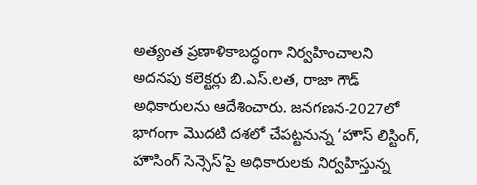అత్యంత ప్రణాళికాబద్ధంగా నిర్వహించాలని అదనపు కలెక్టర్లు బి.ఎస్.లత, రాజా గౌడ్ అధికారులను ఆదేశించారు. జనగణన-2027లో భాగంగా మొదటి దశలో చేపట్టనున్న ‘హౌస్ లిస్టింగ్, హౌసింగ్ సెన్సెస్’పై అధికారులకు నిర్వహిస్తున్న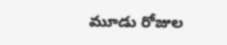మూడు రోజుల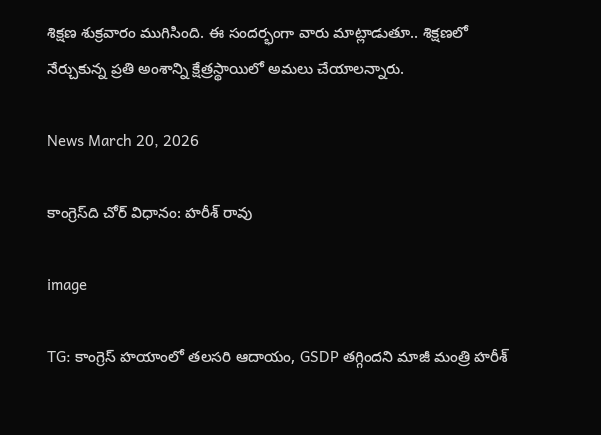శిక్షణ శుక్రవారం ముగిసింది. ఈ సందర్భంగా వారు మాట్లాడుతూ.. శిక్షణలో నేర్చుకున్న ప్రతి అంశాన్ని క్షేత్రస్థాయిలో అమలు చేయాలన్నారు.

News March 20, 2026

కాంగ్రెస్‌ది చోర్ విధానం: హరీశ్ రావు

image

TG: కాంగ్రెస్ హయాంలో తలసరి ఆదాయం, GSDP తగ్గిందని మాజీ మంత్రి హరీశ్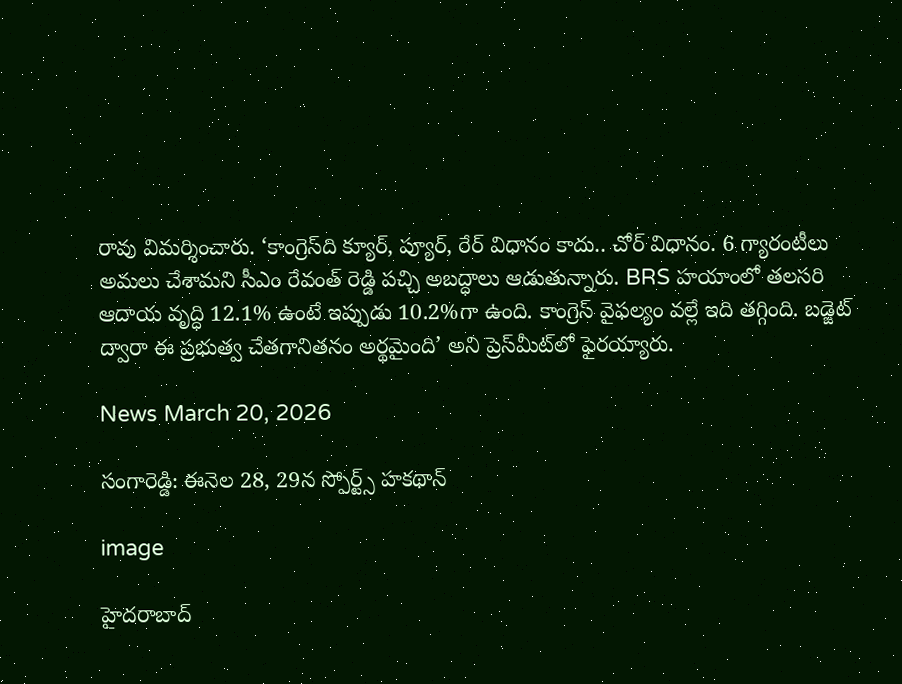రావు విమర్శించారు. ‘కాంగ్రెస్‌ది క్యూర్, ప్యూర్, రేర్ విధానం కాదు.. చోర్ విధానం. 6 గ్యారంటీలు అమలు చేశామని సీఎం రేవంత్ రెడ్డి పచ్చి అబద్ధాలు ఆడుతున్నారు. BRS హయాంలో తలసరి ఆదాయ వృద్ధి 12.1% ఉంటే ఇప్పుడు 10.2%గా ఉంది. కాంగ్రెస్ వైఫల్యం వల్లే ఇది తగ్గింది. బడ్జెట్ ద్వారా ఈ ప్రభుత్వ చేతగానితనం అర్థమైంది’ అని ప్రెస్‌మీట్‌లో ఫైరయ్యారు.

News March 20, 2026

సంగారెడ్డి: ఈనెల 28, 29న స్పోర్ట్స్ హకథాన్

image

హైదరాబాద్‌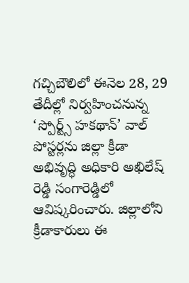గచ్చిబౌలిలో ఈనెల 28, 29 తేదీల్లో నిర్వహించనున్న ‘స్పోర్ట్స్ హకథాన్’ వాల్ పోస్టర్లను జిల్లా క్రీడా అభివృద్ధి అధికారి అఖిలేష్ రెడ్డి సంగారెడ్డిలో ఆవిష్కరించారు. జిల్లాలోని క్రీడాకారులు ఈ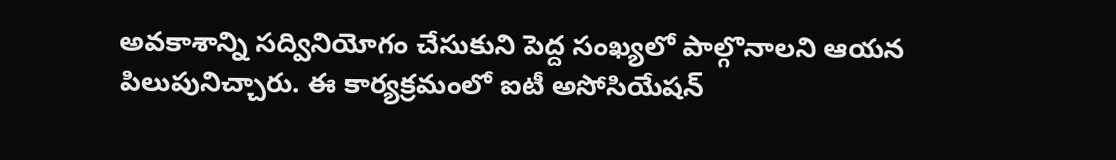అవకాశాన్ని సద్వినియోగం చేసుకుని పెద్ద సంఖ్యలో పాల్గొనాలని ఆయన పిలుపునిచ్చారు. ఈ కార్యక్రమంలో ఐటీ అసోసియేషన్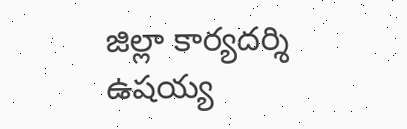జిల్లా కార్యదర్శి ఉషయ్య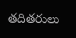తదితరులు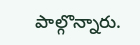పాల్గొన్నారు.